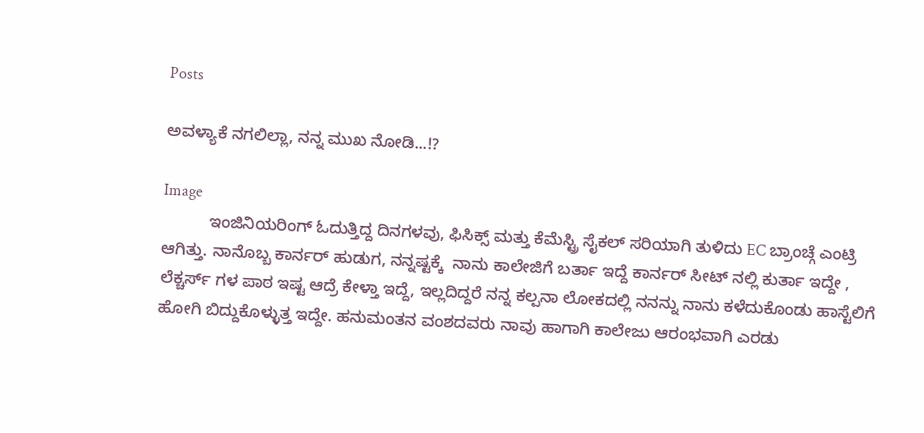Posts

ಅವಳ್ಯಾಕೆ ನಗಲಿಲ್ಲಾ, ನನ್ನ ಮುಖ ನೋಡಿ...!?

Image
          ಇಂಜಿನಿಯರಿಂಗ್ ಓದುತ್ತಿದ್ದ ದಿನಗಳವು, ಫಿಸಿಕ್ಸ್ ಮತ್ತು ಕೆಮೆಸ್ಟ್ರಿ ಸೈಕಲ್ ಸರಿಯಾಗಿ ತುಳಿದು EC ಬ್ರಾಂಚ್ಗೆ ಎಂಟ್ರಿ ಆಗಿತ್ತು. ನಾನೊಬ್ಬ ಕಾರ್ನರ್ ಹುಡುಗ, ನನ್ನಷ್ಟಕ್ಕೆ  ನಾನು ಕಾಲೇಜಿಗೆ ಬರ್ತಾ ಇದ್ದೆ ಕಾರ್ನರ್ ಸೀಟ್ ನಲ್ಲಿ ಕುರ್ತಾ ಇದ್ದೇ , ಲೆಕ್ಚರ್ಸ್ ಗಳ ಪಾಠ ಇಷ್ಟ ಆದ್ರೆ ಕೇಳ್ತಾ ಇದ್ದೆ, ಇಲ್ಲದಿದ್ದರೆ ನನ್ನ ಕಲ್ಪನಾ ಲೋಕದಲ್ಲಿ ನನನ್ನು ನಾನು ಕಳೆದುಕೊಂಡು ಹಾಸ್ಟೆಲಿಗೆ ಹೋಗಿ ಬಿದ್ದುಕೊಳ್ಳುತ್ತ ಇದ್ದೇ. ಹನುಮಂತನ ವಂಶದವರು ನಾವು ಹಾಗಾಗಿ ಕಾಲೇಜು ಆರಂಭವಾಗಿ ಎರಡು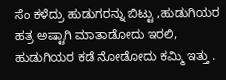ಸೆಂ ಕಳೆದ್ರು ಹುಡುಗರನ್ನು ಬಿಟ್ಟು ,ಹುಡುಗಿಯರ ಹತ್ರ ಅಷ್ಟಾಗಿ ಮಾತಾಡೋದು ಇರಲಿ, ಹುಡುಗಿಯರ ಕಡೆ ನೋಡೋದು ಕಮ್ಮಿ ಇತ್ತು .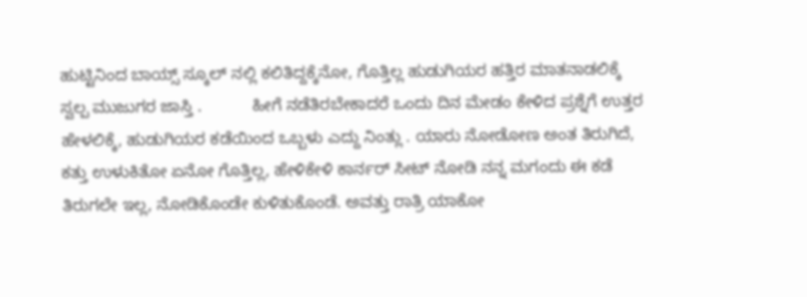ಹುಟ್ಟಿನಿಂದ ಬಾಯ್ಸ್ ಸ್ಕೂಲ್ ನಲ್ಲಿ ಕಲಿತಿದ್ದಕ್ಕೆನೋ, ಗೊತ್ತಿಲ್ಲ ಹುಡುಗಿಯರ ಹತ್ತಿರ ಮಾತನಾಡಲಿಕ್ಕೆ ಸ್ವಲ್ಪ ಮುಜುಗರ ಜಾಸ್ತಿ .           ಹೀಗೆ ನಡೆತಿರಬೇಕಾದರೆ ಒಂದು ದಿನ ಮೇಡಂ ಕೇಳಿದ ಪ್ರಶ್ನೆಗೆ ಉತ್ತರ ಹೇಳಲಿಕ್ಕೆ, ಹುಡುಗಿಯರ ಕಡೆಯಿಂದ ಒಬ್ಬಳು ಎದ್ದು ನಿಂತ್ಲು . ಯಾರು ನೋಡೋಣ ಅಂತ ತಿರುಗಿದೆ, ಕತ್ತು ಉಳುಕಿತೋ ಏನೋ ಗೊತ್ತಿಲ್ಲ, ಹೇಳಿಕೇಳಿ ಕಾರ್ನರ್ ಸೀಟ್ ನೋಡಿ ನನ್ನ ಮಗಂದು ಈ ಕಡೆ ತಿರುಗಲೇ ಇಲ್ಲ, ನೋಡಿಕೊಂಡೇ ಕುಳಿತುಕೊಂಡೆ. ಅವತ್ತು ರಾತ್ರಿ ಯಾಕೋ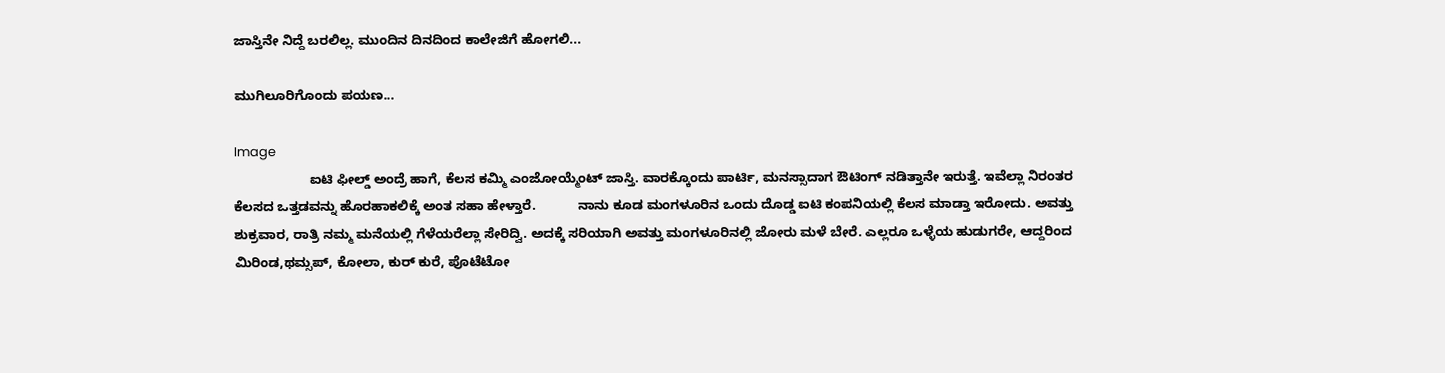ಜಾಸ್ತಿನೇ ನಿದ್ದೆ ಬರಲಿಲ್ಲ. ಮುಂದಿನ ದಿನದಿಂದ ಕಾಲೇಜಿಗೆ ಹೋಗಲಿ...

ಮುಗಿಲೂರಿಗೊಂದು ಪಯಣ...

Image
                    ಐಟಿ ಫೀಲ್ಡ್ ಅಂದ್ರೆ ಹಾಗೆ, ಕೆಲಸ ಕಮ್ಮಿ ಎಂಜೋಯ್ಮೆಂಟ್ ಜಾಸ್ತಿ. ವಾರಕ್ಕೊಂದು ಪಾರ್ಟಿ, ಮನಸ್ಸಾದಾಗ ಔಟಿಂಗ್ ನಡಿತ್ತಾನೇ ಇರುತ್ತೆ. ಇವೆಲ್ಲಾ ನಿರಂತರ ಕೆಲಸದ ಒತ್ತಡವನ್ನು ಹೊರಹಾಕಲಿಕ್ಕೆ ಅಂತ ಸಹಾ ಹೇಳ್ತಾರೆ.           ನಾನು ಕೂಡ ಮಂಗಳೂರಿನ ಒಂದು ದೊಡ್ಡ ಐಟಿ ಕಂಪನಿಯಲ್ಲಿ ಕೆಲಸ ಮಾಡ್ತಾ ಇರೋದು. ಅವತ್ತು ಶುಕ್ರವಾರ, ರಾತ್ರಿ ನಮ್ಮ ಮನೆಯಲ್ಲಿ ಗೆಳೆಯರೆಲ್ಲಾ ಸೇರಿದ್ವಿ. ಅದಕ್ಕೆ ಸರಿಯಾಗಿ ಅವತ್ತು ಮಂಗಳೂರಿನಲ್ಲಿ ಜೋರು ಮಳೆ ಬೇರೆ. ಎಲ್ಲರೂ ಒಳ್ಳೆಯ ಹುಡುಗರೇ, ಆದ್ದರಿಂದ ಮಿರಿಂಡ,ಥಮ್ಸಪ್, ಕೋಲಾ, ಕುರ್ ಕುರೆ, ಪೊಟೆಟೋ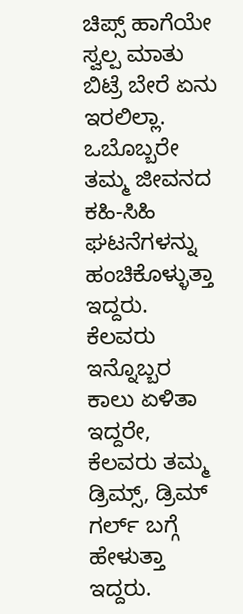ಚಿಪ್ಸ್ ಹಾಗೆಯೇ ಸ್ವಲ್ಪ ಮಾತು ಬಿಟ್ರೆ ಬೇರೆ ಏನು ಇರಲಿಲ್ಲಾ. ಒಬೊಬ್ಬರೇ ತಮ್ಮ ಜೀವನದ ಕಹಿ-ಸಿಹಿ ಘಟನೆಗಳನ್ನು ಹಂಚಿಕೊಳ್ಳುತ್ತಾ ಇದ್ದರು. ಕೆಲವರು ಇನ್ನೊಬ್ಬರ ಕಾಲು ಏಳಿತಾ ಇದ್ದರೇ, ಕೆಲವರು ತಮ್ಮ ಡ್ರಿಮ್ಸ್, ಡ್ರಿಮ್ ಗರ್ಲ್ ಬಗ್ಗೆ ಹೇಳುತ್ತಾ ಇದ್ದರು.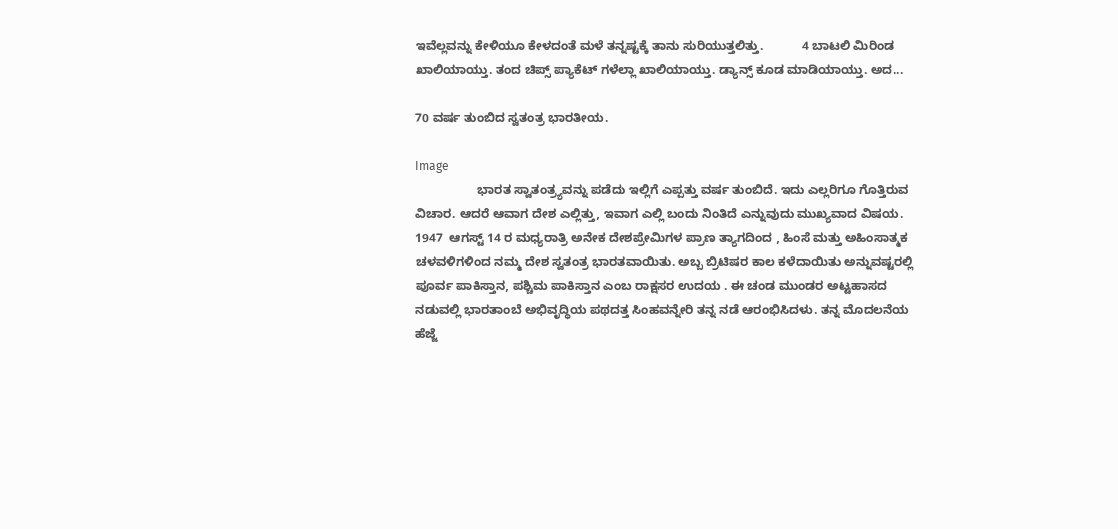ಇವೆಲ್ಲವನ್ನು ಕೇಳಿಯೂ ಕೇಳದಂತೆ ಮಳೆ ತನ್ನಷ್ಟಕ್ಕೆ ತಾನು ಸುರಿಯುತ್ತಲಿತ್ತು.           4 ಬಾಟಲಿ ಮಿರಿಂಡ ಖಾಲಿಯಾಯ್ತು. ತಂದ ಚಿಪ್ಸ್ ಪ್ಯಾಕೆಟ್ ಗಳೆಲ್ಲಾ ಖಾಲಿಯಾಯ್ತು. ಡ್ಯಾನ್ಸ್ ಕೂಡ ಮಾಡಿಯಾಯ್ತು. ಅದ...

70 ವರ್ಷ ತುಂಬಿದ ಸ್ವತಂತ್ರ ಭಾರತೀಯ.

Image
                  ಭಾರತ ಸ್ವಾತಂತ್ರ್ಯವನ್ನು ಪಡೆದು ಇಲ್ಲಿಗೆ ಎಪ್ಪತ್ತು ವರ್ಷ ತುಂಬಿದೆ. ಇದು ಎಲ್ಲರಿಗೂ ಗೊತ್ತಿರುವ ವಿಚಾರ. ಆದರೆ ಆವಾಗ ದೇಶ ಎಲ್ಲಿತ್ತು, ಇವಾಗ ಎಲ್ಲಿ ಬಂದು ನಿಂತಿದೆ ಎನ್ನುವುದು ಮುಖ್ಯವಾದ ವಿಷಯ. 1947  ಆಗಸ್ಟ್ 14 ರ ಮಧ್ಯರಾತ್ರಿ ಅನೇಕ ದೇಶಪ್ರೇಮಿಗಳ ಪ್ರಾಣ ತ್ಯಾಗದಿಂದ , ಹಿಂಸೆ ಮತ್ತು ಅಹಿಂಸಾತ್ಮಕ ಚಳವಳಿಗಳಿಂದ ನಮ್ಮ ದೇಶ ಸ್ವತಂತ್ರ ಭಾರತವಾಯಿತು. ಅಬ್ಬ ಬ್ರಿಟಿಷರ ಕಾಲ ಕಳೆದಾಯಿತು ಅನ್ನುವಷ್ಟರಲ್ಲಿ ಪೂರ್ವ ಪಾಕಿಸ್ತಾನ, ಪಶ್ಚಿಮ ಪಾಕಿಸ್ತಾನ ಎಂಬ ರಾಕ್ಷಸರ ಉದಯ . ಈ ಚಂಡ ಮುಂಡರ ಅಟ್ಟಹಾಸದ ನಡುವಲ್ಲಿ ಭಾರತಾಂಬೆ ಅಭಿವೃದ್ಧಿಯ ಪಥದತ್ತ ಸಿಂಹವನ್ನೇರಿ ತನ್ನ ನಡೆ ಆರಂಭಿಸಿದಳು. ತನ್ನ ಮೊದಲನೆಯ ಹೆಜ್ಜೆ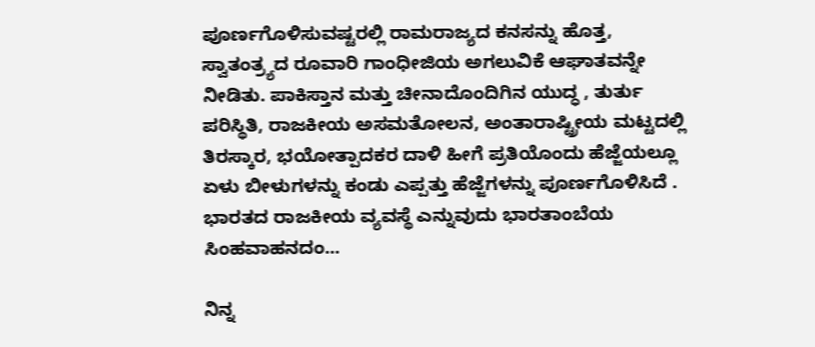ಪೂರ್ಣಗೊಳಿಸುವಷ್ಟರಲ್ಲಿ ರಾಮರಾಜ್ಯದ ಕನಸನ್ನು ಹೊತ್ತ, ಸ್ವಾತಂತ್ರ್ಯದ ರೂವಾರಿ ಗಾಂಧೀಜಿಯ ಅಗಲುವಿಕೆ ಆಘಾತವನ್ನೇ ನೀಡಿತು. ಪಾಕಿಸ್ತಾನ ಮತ್ತು ಚೀನಾದೊಂದಿಗಿನ ಯುದ್ಧ , ತುರ್ತು ಪರಿಸ್ಥಿತಿ, ರಾಜಕೀಯ ಅಸಮತೋಲನ, ಅಂತಾರಾಷ್ಟ್ರೀಯ ಮಟ್ಟದಲ್ಲಿ ತಿರಸ್ಕಾರ, ಭಯೋತ್ಪಾದಕರ ದಾಳಿ ಹೀಗೆ ಪ್ರತಿಯೊಂದು ಹೆಜ್ಜೆಯಲ್ಲೂ ಏಳು ಬೀಳುಗಳನ್ನು ಕಂಡು ಎಪ್ಪತ್ತು ಹೆಜ್ಜೆಗಳನ್ನು ಪೂರ್ಣಗೊಳಿಸಿದೆ .           ಭಾರತದ ರಾಜಕೀಯ ವ್ಯವಸ್ಥೆ ಎನ್ನುವುದು ಭಾರತಾಂಬೆಯ ಸಿಂಹವಾಹನದಂ...

ನಿನ್ನ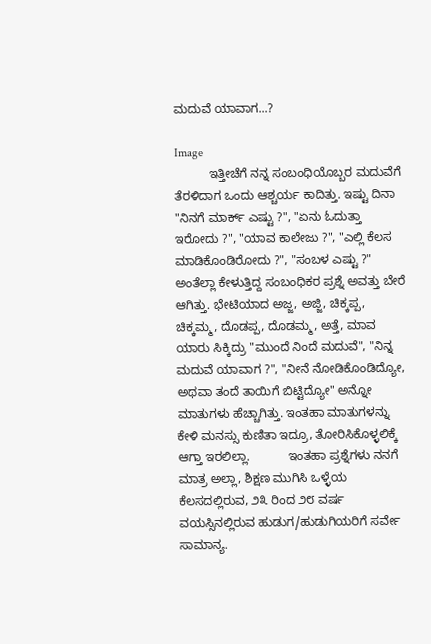ಮದುವೆ ಯಾವಾಗ...?

Image
          ಇತ್ತೀಚೆಗೆ ನನ್ನ ಸಂಬಂಧಿಯೊಬ್ಬರ ಮದುವೆಗೆ ತೆರಳಿದಾಗ ಒಂದು ಆಶ್ಚರ್ಯ ಕಾದಿತ್ತು. ಇಷ್ಟು ದಿನಾ "ನಿನಗೆ ಮಾರ್ಕ್ ಎಷ್ಟು ?", "ಏನು ಓದುತ್ತಾ ಇರೋದು ?", "ಯಾವ ಕಾಲೇಜು ?", "ಎಲ್ಲಿ ಕೆಲಸ ಮಾಡಿಕೊಂಡಿರೋದು ?", "ಸಂಬಳ ಎಷ್ಟು ?" ಅಂತೆಲ್ಲಾ ಕೇಳುತ್ತಿದ್ದ ಸಂಬಂಧಿಕರ ಪ್ರಶ್ನೆ ಅವತ್ತು ಬೇರೆ ಆಗಿತ್ತು. ಭೇಟಿಯಾದ ಅಜ್ಜ, ಅಜ್ಜಿ, ಚಿಕ್ಕಪ್ಪ, ಚಿಕ್ಕಮ್ಮ, ದೊಡಪ್ಪ, ದೊಡಮ್ಮ, ಅತ್ತೆ, ಮಾವ ಯಾರು ಸಿಕ್ಕಿದ್ರು "ಮುಂದೆ ನಿಂದೆ ಮದುವೆ", "ನಿನ್ನ ಮದುವೆ ಯಾವಾಗ ?", "ನೀನೆ ನೋಡಿಕೊಂಡಿದ್ಯೋ, ಅಥವಾ ತಂದೆ ತಾಯಿಗೆ ಬಿಟ್ಟಿದ್ಯೋ" ಅನ್ನೋ ಮಾತುಗಳು ಹೆಚ್ಚಾಗಿತ್ತು. ಇಂತಹಾ ಮಾತುಗಳನ್ನು ಕೇಳಿ ಮನಸ್ಸು ಕುಣಿತಾ ಇದ್ರೂ, ತೋರಿಸಿಕೊಳ್ಳಲಿಕ್ಕೆ ಆಗ್ತಾ ಇರಲಿಲ್ಲಾ.           ಇಂತಹಾ ಪ್ರಶ್ನೆಗಳು ನನಗೆ ಮಾತ್ರ ಅಲ್ಲಾ, ಶಿಕ್ಷಣ ಮುಗಿಸಿ ಒಳ್ಳೆಯ ಕೆಲಸದಲ್ಲಿರುವ, ೨೩ ರಿಂದ ೨೮ ವರ್ಷ ವಯಸ್ಸಿನಲ್ಲಿರುವ ಹುಡುಗ/ಹುಡುಗಿಯರಿಗೆ ಸರ್ವೇ ಸಾಮಾನ್ಯ.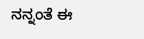ನನ್ನಂತೆ ಈ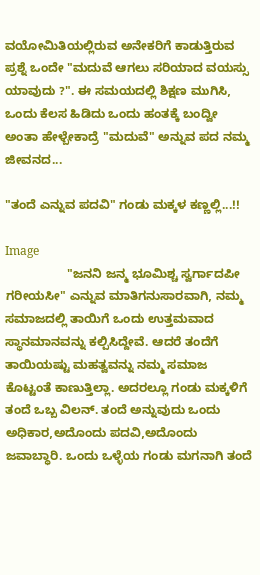ವಯೋಮಿತಿಯಲ್ಲಿರುವ ಅನೇಕರಿಗೆ ಕಾಡುತ್ತಿರುವ ಪ್ರಶ್ನೆ ಒಂದೇ "ಮದುವೆ ಆಗಲು ಸರಿಯಾದ ವಯಸ್ಸು ಯಾವುದು ?". ಈ ಸಮಯದಲ್ಲಿ ಶಿಕ್ಷಣ ಮುಗಿಸಿ, ಒಂದು ಕೆಲಸ ಹಿಡಿದು ಒಂದು ಹಂತಕ್ಕೆ ಬಂದ್ವೀ ಅಂತಾ ಹೇಳ್ಬೇಕಾದ್ರೆ "ಮದುವೆ" ಅನ್ನುವ ಪದ ನಮ್ಮ ಜೀವನದ...

"ತಂದೆ ಎನ್ನುವ ಪದವಿ" ಗಂಡು ಮಕ್ಕಳ ಕಣ್ಣಲ್ಲಿ...!!

Image
                  "ಜನನಿ ಜನ್ಮ ಭೂಮಿಶ್ಚ ಸ್ವರ್ಗಾದಪೀ ಗರೀಯಸೀ" ಎನ್ನುವ ಮಾತಿಗನುಸಾರವಾಗಿ, ನಮ್ಮ ಸಮಾಜದಲ್ಲಿ ತಾಯಿಗೆ ಒಂದು ಉತ್ತಮವಾದ ಸ್ಥಾನಮಾನವನ್ನು ಕಲ್ಪಿಸಿದ್ದೇವೆ. ಆದರೆ ತಂದೆಗೆ ತಾಯಿಯಷ್ಟು ಮಹತ್ವವನ್ನು ನಮ್ಮ ಸಮಾಜ ಕೊಟ್ಟಂತೆ ಕಾಣುತ್ತಿಲ್ಲಾ. ಅದರಲ್ಲೂ ಗಂಡು ಮಕ್ಕಳಿಗೆ ತಂದೆ ಒಬ್ಬ ವಿಲನ್. ತಂದೆ ಅನ್ನುವುದು ಒಂದು ಅಧಿಕಾರ,ಅದೊಂದು ಪದವಿ,ಅದೊಂದು ಜವಾಬ್ಧಾರಿ. ಒಂದು ಒಳ್ಳೆಯ ಗಂಡು ಮಗನಾಗಿ ತಂದೆ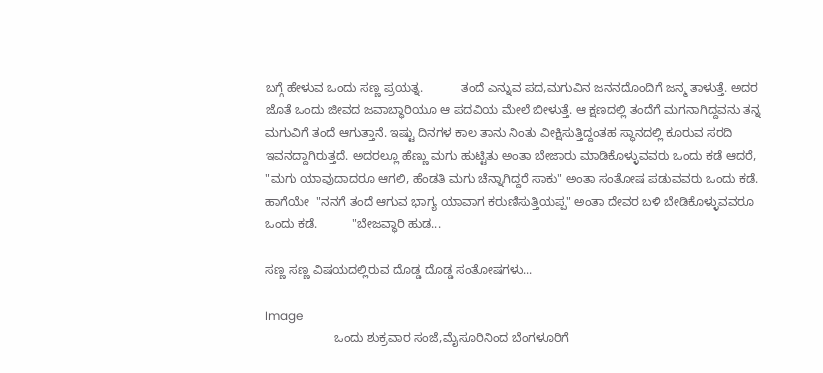ಬಗ್ಗೆ ಹೇಳುವ ಒಂದು ಸಣ್ಣ ಪ್ರಯತ್ನ.           ತಂದೆ ಎನ್ನುವ ಪದ,ಮಗುವಿನ ಜನನದೊಂದಿಗೆ ಜನ್ಮ ತಾಳುತ್ತೆ. ಅದರ ಜೊತೆ ಒಂದು ಜೀವದ ಜವಾಬ್ಧಾರಿಯೂ ಆ ಪದವಿಯ ಮೇಲೆ ಬೀಳುತ್ತೆ. ಆ ಕ್ಷಣದಲ್ಲಿ ತಂದೆಗೆ ಮಗನಾಗಿದ್ದವನು ತನ್ನ ಮಗುವಿಗೆ ತಂದೆ ಆಗುತ್ತಾನೆ. ಇಷ್ಟು ದಿನಗಳ ಕಾಲ ತಾನು ನಿಂತು ವೀಕ್ಷಿಸುತ್ತಿದ್ದಂತಹ ಸ್ಥಾನದಲ್ಲಿ ಕೂರುವ ಸರದಿ ಇವನದ್ದಾಗಿರುತ್ತದೆ. ಅದರಲ್ಲೂ ಹೆಣ್ಣು ಮಗು ಹುಟ್ಟಿತು ಅಂತಾ ಬೇಜಾರು ಮಾಡಿಕೊಳ್ಳುವವರು ಒಂದು ಕಡೆ ಆದರೆ, "ಮಗು ಯಾವುದಾದರೂ ಆಗಲಿ, ಹೆಂಡತಿ ಮಗು ಚೆನ್ನಾಗಿದ್ದರೆ ಸಾಕು" ಅಂತಾ ಸಂತೋಷ ಪಡುವವರು ಒಂದು ಕಡೆ. ಹಾಗೆಯೇ  "ನನಗೆ ತಂದೆ ಆಗುವ ಭಾಗ್ಯ ಯಾವಾಗ ಕರುಣಿಸುತ್ತಿಯಪ್ಪ" ಅಂತಾ ದೇವರ ಬಳಿ ಬೇಡಿಕೊಳ್ಳುವವರೂ ಒಂದು ಕಡೆ.          "ಬೇಜವ್ಧಾರಿ ಹುಡ...

ಸಣ್ಣ ಸಣ್ಣ ವಿಷಯದಲ್ಲಿರುವ ದೊಡ್ಡ ದೊಡ್ಡ ಸಂತೋಷಗಳು...

Image
                    ಒಂದು ಶುಕ್ರವಾರ ಸಂಜೆ,ಮೈಸೂರಿನಿಂದ ಬೆಂಗಳೂರಿಗೆ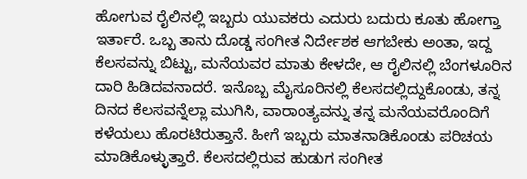ಹೋಗುವ ರೈಲಿನಲ್ಲಿ ಇಬ್ಬರು ಯುವಕರು ಎದುರು ಬದುರು ಕೂತು ಹೋಗ್ತಾ ಇರ್ತಾರೆ. ಒಬ್ಬ ತಾನು ದೊಡ್ಡ ಸಂಗೀತ ನಿರ್ದೇಶಕ ಆಗಬೇಕು ಅಂತಾ, ಇದ್ದ ಕೆಲಸವನ್ನು ಬಿಟ್ಟು, ಮನೆಯವರ ಮಾತು ಕೇಳದೇ, ಆ ರೈಲಿನಲ್ಲಿ ಬೆಂಗಳೂರಿನ ದಾರಿ ಹಿಡಿದವನಾದರೆ. ಇನೊಬ್ಬ ಮೈಸೂರಿನಲ್ಲಿ ಕೆಲಸದಲ್ಲಿದ್ದುಕೊಂಡು, ತನ್ನ ದಿನದ ಕೆಲಸವನ್ನೆಲ್ಲಾ ಮುಗಿಸಿ, ವಾರಾಂತ್ಯವನ್ನು ತನ್ನ ಮನೆಯವರೊಂದಿಗೆ ಕಳೆಯಲು ಹೊರಟಿರುತ್ತಾನೆ. ಹೀಗೆ ಇಬ್ಬರು ಮಾತನಾಡಿಕೊಂಡು ಪರಿಚಯ ಮಾಡಿಕೊಳ್ಳುತ್ತಾರೆ. ಕೆಲಸದಲ್ಲಿರುವ ಹುಡುಗ ಸಂಗೀತ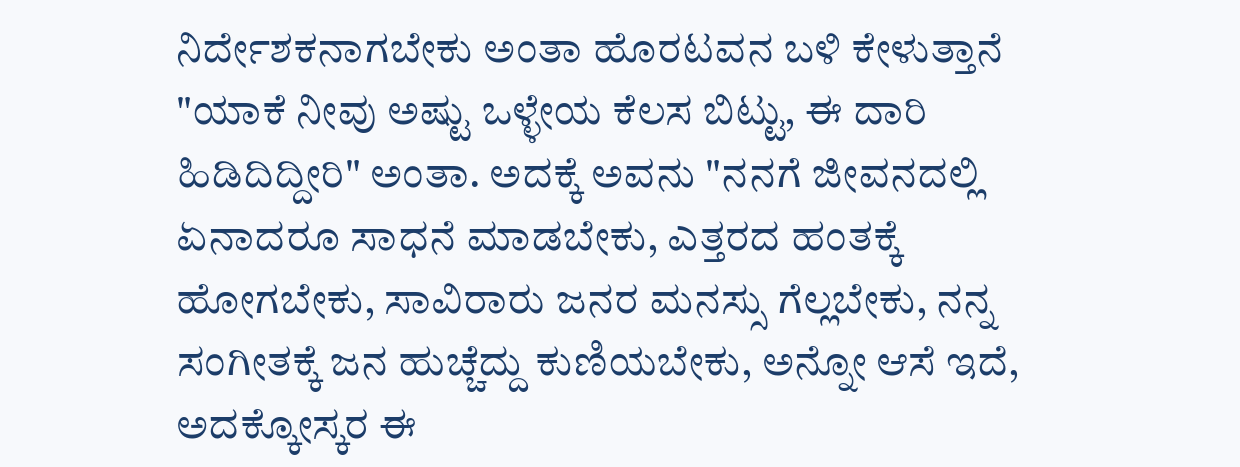ನಿರ್ದೇಶಕನಾಗಬೇಕು ಅಂತಾ ಹೊರಟವನ ಬಳಿ ಕೇಳುತ್ತಾನೆ "ಯಾಕೆ ನೀವು ಅಷ್ಟು ಒಳ್ಳೇಯ ಕೆಲಸ ಬಿಟ್ಟು, ಈ ದಾರಿ ಹಿಡಿದಿದ್ದೀರಿ" ಅಂತಾ. ಅದಕ್ಕೆ ಅವನು "ನನಗೆ ಜೀವನದಲ್ಲಿ ಏನಾದರೂ ಸಾಧನೆ ಮಾಡಬೇಕು, ಎತ್ತರದ ಹಂತಕ್ಕೆ ಹೋಗಬೇಕು, ಸಾವಿರಾರು ಜನರ ಮನಸ್ಸು ಗೆಲ್ಲಬೇಕು, ನನ್ನ ಸಂಗೀತಕ್ಕೆ ಜನ ಹುಚ್ಚೆದ್ದು ಕುಣಿಯಬೇಕು, ಅನ್ನೋ ಆಸೆ ಇದೆ, ಅದಕ್ಕೋಸ್ಕರ ಈ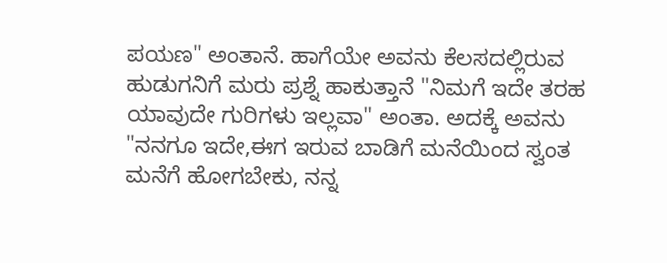ಪಯಣ" ಅಂತಾನೆ. ಹಾಗೆಯೇ ಅವನು ಕೆಲಸದಲ್ಲಿರುವ ಹುಡುಗನಿಗೆ ಮರು ಪ್ರಶ್ನೆ ಹಾಕುತ್ತಾನೆ "ನಿಮಗೆ ಇದೇ ತರಹ ಯಾವುದೇ ಗುರಿಗಳು ಇಲ್ಲವಾ" ಅಂತಾ. ಅದಕ್ಕೆ ಅವನು "ನನಗೂ ಇದೇ,ಈಗ ಇರುವ ಬಾಡಿಗೆ ಮನೆಯಿಂದ ಸ್ವಂತ ಮನೆಗೆ ಹೋಗಬೇಕು, ನನ್ನ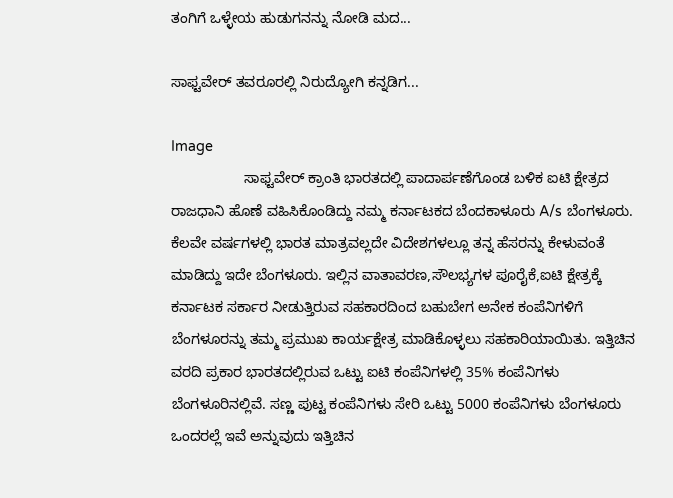ತಂಗಿಗೆ ಒಳ್ಳೇಯ ಹುಡುಗನನ್ನು ನೋಡಿ ಮದ...

ಸಾಫ್ಟವೇರ್ ತವರೂರಲ್ಲಿ ನಿರುದ್ಯೋಗಿ ಕನ್ನಡಿಗ...

Image
                  ಸಾಫ್ಟವೇರ್ ಕ್ರಾಂತಿ ಭಾರತದಲ್ಲಿ ಪಾದಾರ್ಪಣೆಗೊಂಡ ಬಳಿಕ ಐಟಿ ಕ್ಷೇತ್ರದ ರಾಜಧಾನಿ ಹೊಣೆ ವಹಿಸಿಕೊಂಡಿದ್ದು ನಮ್ಮ ಕರ್ನಾಟಕದ ಬೆಂದಕಾಳೂರು A/s ಬೆಂಗಳೂರು. ಕೆಲವೇ ವರ್ಷಗಳಲ್ಲಿ ಭಾರತ ಮಾತ್ರವಲ್ಲದೇ ವಿದೇಶಗಳಲ್ಲೂ ತನ್ನ ಹೆಸರನ್ನು ಕೇಳುವಂತೆ ಮಾಡಿದ್ದು ಇದೇ ಬೆಂಗಳೂರು. ಇಲ್ಲಿನ ವಾತಾವರಣ,ಸೌಲಭ್ಯಗಳ ಪೂರೈಕೆ,ಐಟಿ ಕ್ಷೇತ್ರಕ್ಕೆ ಕರ್ನಾಟಕ ಸರ್ಕಾರ ನೀಡುತ್ತಿರುವ ಸಹಕಾರದಿಂದ ಬಹುಬೇಗ ಅನೇಕ ಕಂಪೆನಿಗಳಿಗೆ ಬೆಂಗಳೂರನ್ನು ತಮ್ಮ ಪ್ರಮುಖ ಕಾರ್ಯಕ್ಷೇತ್ರ ಮಾಡಿಕೊಳ್ಳಲು ಸಹಕಾರಿಯಾಯಿತು. ಇತ್ತಿಚಿನ ವರದಿ ಪ್ರಕಾರ ಭಾರತದಲ್ಲಿರುವ ಒಟ್ಟು ಐಟಿ ಕಂಪೆನಿಗಳಲ್ಲಿ 35% ಕಂಪೆನಿಗಳು ಬೆಂಗಳೂರಿನಲ್ಲಿವೆ. ಸಣ್ಣ ಪುಟ್ಟ ಕಂಪೆನಿಗಳು ಸೇರಿ ಒಟ್ಟು 5000 ಕಂಪೆನಿಗಳು ಬೆಂಗಳೂರು ಒಂದರಲ್ಲೆ ಇವೆ ಅನ್ನುವುದು ಇತ್ತಿಚಿನ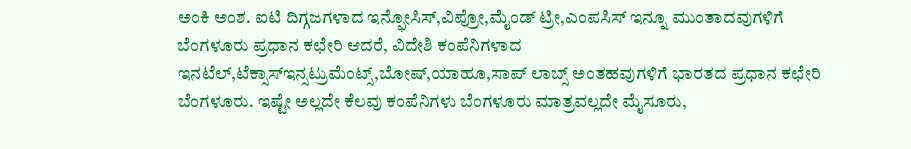ಅಂಕಿ ಅಂಶ. ಐಟಿ ದಿಗ್ಗಜಗಳಾದ ಇನ್ಫೋಸಿಸ್,ವಿಪ್ರೋ,ಮೈಂಡ್ ಟ್ರೀ,ಎಂಪಸಿಸ್ ಇನ್ನೂ ಮುಂತಾದವುಗಳಿಗೆ ಬೆಂಗಳೂರು ಪ್ರಧಾನ ಕಛೇರಿ ಆದರೆ, ವಿದೇಶಿ ಕಂಪೆನಿಗಳಾದ ಇನಟೆಲ್,ಟೆಕ್ಸಾಸ್ಇನ್ಸಟ್ರುಮೆಂಟ್ಸ್,ಬೋಷ್,ಯಾಹೂ,ಸಾಪ್ ಲಾಬ್ಸ್ ಅಂತಹವುಗಳಿಗೆ ಭಾರತದ ಪ್ರಧಾನ ಕಛೇರಿ ಬೆಂಗಳೂರು. ಇಷ್ಟೇ ಅಲ್ಲದೇ ಕೆಲವು ಕಂಪೆನಿಗಳು ಬೆಂಗಳೂರು ಮಾತ್ರವಲ್ಲದೇ ಮೈಸೂರು,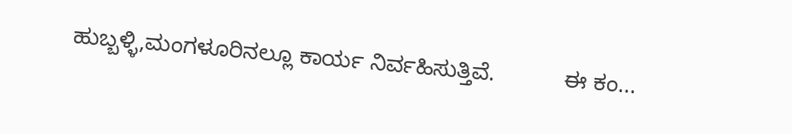ಹುಬ್ಬಳ್ಳಿ,ಮಂಗಳೂರಿನಲ್ಲೂ ಕಾರ್ಯ ನಿರ್ವಹಿಸುತ್ತಿವೆ.           ಈ ಕಂ...